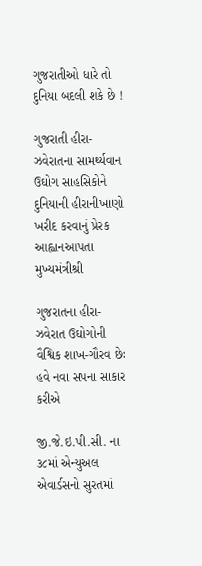ગુજરાતીઓ ધારે તો દુનિયા બદલી શકે છે !

ગુજરાતી હીરા-ઝવેરાતના સામર્થ્યવાન ઉઘોગ સાહસિકોને દુનિયાની હીરાનીખાણો ખરીદ કરવાનું પ્રેરક આહ્વાનઆપતા મુખ્યમંત્રીશ્રી

ગુજરાતના હીરા-ઝવેરાત ઉઘોગોની વૈશ્વિક શાખ-ગૌરવ છેઃ હવે નવા સપના સાકાર કરીએ

જી.જે.ઇ.પી.સી. ના ૩૮માં એન્યુઅલ એવાર્ડસનો સુરતમાં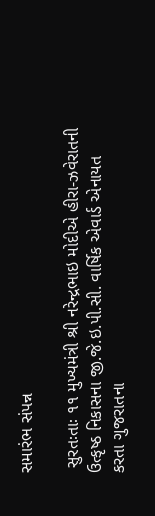સમારંભ સંપન્ન

 સુરતઃતાઃ ૧૧ મુખ્યમંત્રી શ્રી નરેન્દ્રભાઇ મોદીએ હીરા-ઝવેરાતની ઉત્કૃષ્ઠ નિકાસના જી.જે.ઇ.પી.સી. વાર્ષિક એવાર્ડ એનાયત કરતા ગુજરાતના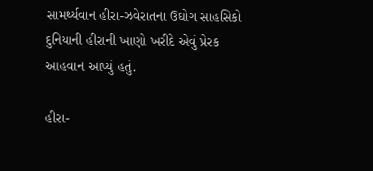સામર્થ્યવાન હીરા-ઝવેરાતના ઉઘોગ સાહસિકો દુનિયાની હીરાની ખાણો ખરીદે એવું પ્રેરક આહવાન આપ્યું હતું.

હીરા-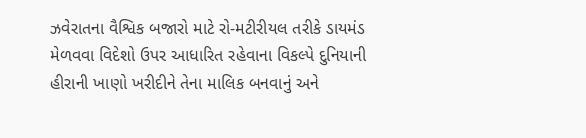ઝવેરાતના વૈશ્વિક બજારો માટે રો-મટીરીયલ તરીકે ડાયમંડ મેળવવા વિદેશો ઉપર આધારિત રહેવાના વિકલ્પે દુનિયાની હીરાની ખાણો ખરીદીને તેના માલિક બનવાનું અને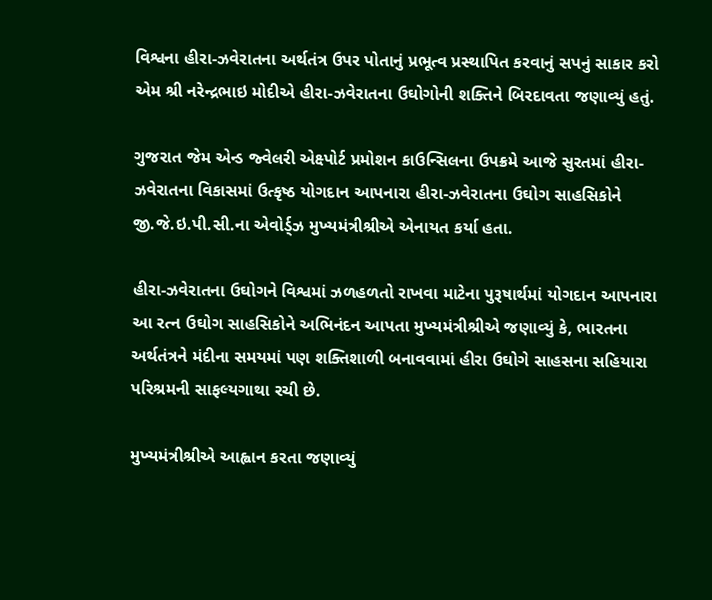વિશ્વના હીરા-ઝવેરાતના અર્થતંત્ર ઉપર પોતાનું પ્રભૂત્વ પ્રસ્થાપિત કરવાનું સપનું સાકાર કરો એમ શ્રી નરેન્દ્રભાઇ મોદીએ હીરા-ઝવેરાતના ઉઘોગોની શક્તિને બિરદાવતા જણાવ્યું હતું.

ગુજરાત જેમ એન્ડ જ્વેલરી એક્ષ્પોર્ટ પ્રમોશન કાઉન્સિલના ઉપક્રમે આજે સુરતમાં હીરા-ઝવેરાતના વિકાસમાં ઉત્કૃષ્ઠ યોગદાન આપનારા હીરા-ઝવેરાતના ઉઘોગ સાહસિકોને જી.જે.ઇ.પી.સી.ના એવોર્ડ્‍ઝ મુખ્યમંત્રીશ્રીએ એનાયત કર્યા હતા.

હીરા-ઝવેરાતના ઉઘોગને વિશ્વમાં ઝળહળતો રાખવા માટેના પુરૂષાર્થમાં યોગદાન આપનારા આ રત્ન ઉઘોગ સાહસિકોને અભિનંદન આપતા મુખ્યમંત્રીશ્રીએ જણાવ્યું કે, ભારતના અર્થતંત્રને મંદીના સમયમાં પણ શક્તિશાળી બનાવવામાં હીરા ઉઘોગે સાહસના સહિયારા પરિશ્રમની સાફલ્યગાથા રચી છે.

મુખ્યમંત્રીશ્રીએ આહ્વાન કરતા જણાવ્યું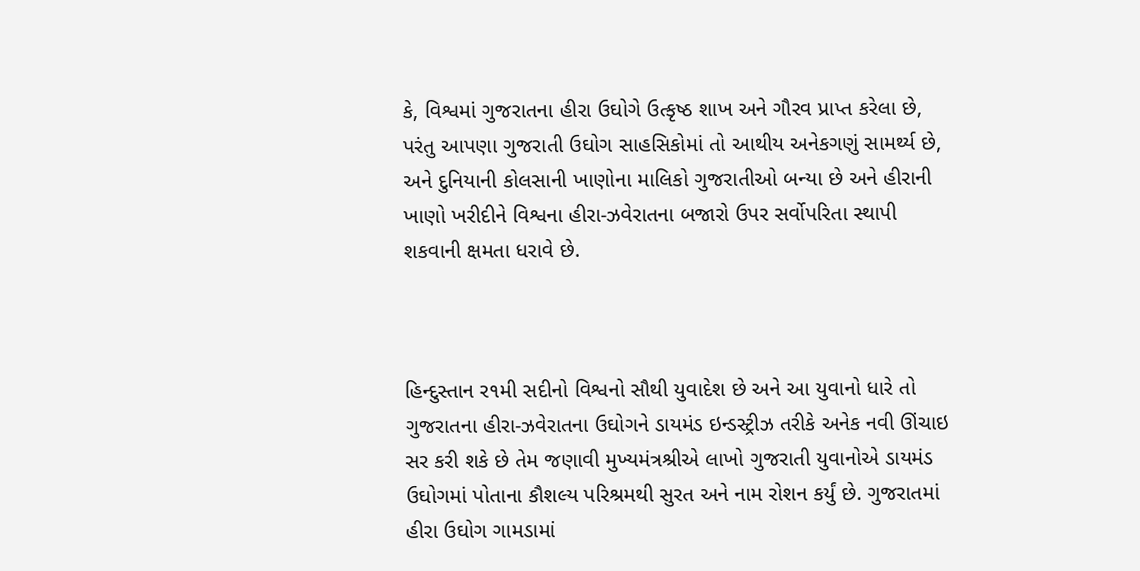કે, વિશ્વમાં ગુજરાતના હીરા ઉઘોગે ઉત્કૃષ્ઠ શાખ અને ગૌરવ પ્રાપ્ત કરેલા છે, પરંતુ આપણા ગુજરાતી ઉઘોગ સાહસિકોમાં તો આથીય અનેકગણું સામર્થ્ય છે, અને દુનિયાની કોલસાની ખાણોના માલિકો ગુજરાતીઓ બન્યા છે અને હીરાની ખાણો ખરીદીને વિશ્વના હીરા-ઝવેરાતના બજારો ઉપર સર્વોપરિતા સ્થાપી શકવાની ક્ષમતા ધરાવે છે.



હિન્દુસ્તાન ર૧મી સદીનો વિશ્વનો સૌથી યુવાદેશ છે અને આ યુવાનો ધારે તો ગુજરાતના હીરા-ઝવેરાતના ઉઘોગને ડાયમંડ ઇન્ડસ્ટ્રીઝ તરીકે અનેક નવી ઊંચાઇ સર કરી શકે છે તેમ જણાવી મુખ્યમંત્રશ્રીએ લાખો ગુજરાતી યુવાનોએ ડાયમંડ ઉઘોગમાં પોતાના કૌશલ્ય પરિશ્રમથી સુરત અને નામ રોશન કર્યું છે. ગુજરાતમાં હીરા ઉઘોગ ગામડામાં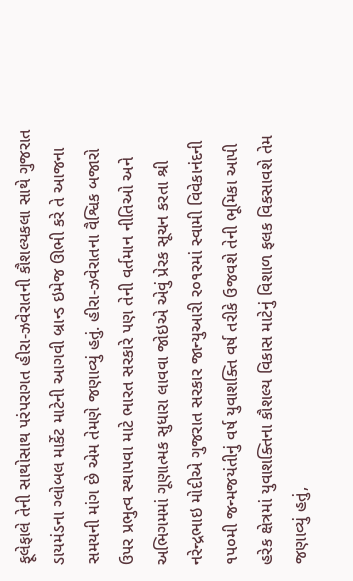ફૂલેફાલે તેની સાથોસાથ પરંપરાગત હીરા-ઝવેરાતની કૌશલ્યકલા સાથે ગુજરાત ડાયમંડના ગ્લોબલ માર્કેટ માટેની આગવી બ્રાન્ડ ઇમેજ ઊભી કરે તે આજના સમયની માંગ છે એમ તેમણે જણાવ્યું હતું. હીરા-ઝવેરાતના વૈશ્વિક બજારો ઉપર પ્રભુત્વ સ્થાપવા માટે ભારત સરકારે પણ તેની વર્તમાન નીતિઓ અને અભિગમમાં ગૂણાત્મક સુધારા લાવવા જોઇએ એવું પ્રેરક સૂચન કરતા શ્રી નરેન્દ્રભાઇ મોદીએ ગુજરાત સરકાર જાન્યુઆરી ર૦૧રમાં સ્વામી વિવેકાનંદની ૧પ૦મી જન્મજયંતીનું વર્ષ યુવાશક્તિ વર્ષ તરીકે ઉજવશે તેની ભૂમિકા આપી હરેક ક્ષેત્રમાં યુવાશક્તિના કૌશલ્ય વિકાસ માટેનું વિશાળ ફલક વિકસાવશે તેમ જણાવ્યું હતું,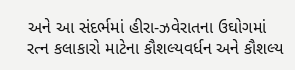અને આ સંદર્ભમાં હીરા-ઝવેરાતના ઉઘોગમાં રત્ન કલાકારો માટેના કૌશલ્યવર્ધન અને કૌશલ્ય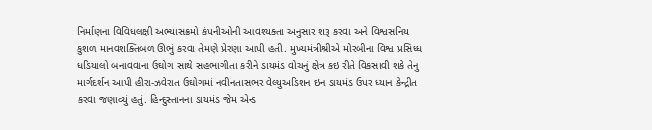નિર્માણના વિવિધલક્ષી અભ્યાસક્રમો કંપનીઓની આવશ્યક્તા અનુસાર શરૂ કરવા અને વિશ્વસનિય કુશળ માનવશક્તિબળ ઊભું કરવા તેમણે પ્રેરણા આપી હતી. મુખ્યમંત્રીશ્રીએ મોરબીના વિશ્વ પ્રસિધ્ધ ધડિયાલો બનાવવાના ઉઘોગ સાથે સહભાગીતા કરીને ડાયમંડ વોચનું ક્ષેત્ર કઇ રીતે વિકસાવી શકે તેનુ માર્ગદર્શન આપી હીરા-ઝવેરાત ઉઘોગમાં નવીનતાસભર વેલ્યુઅડિશન ઇન ડાયમંડ ઉપર ધ્યાન કેન્દ્રીત કરવા જણાવ્યું હતું. હિન્દુસ્તાનના ડાયમંડ જેમ એન્ડ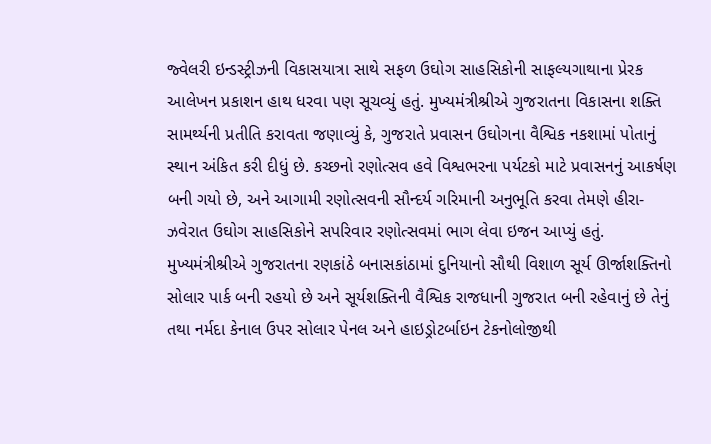જ્વેલરી ઇન્ડસ્ટ્રીઝની વિકાસયાત્રા સાથે સફળ ઉઘોગ સાહસિકોની સાફલ્યગાથાના પ્રેરક આલેખન પ્રકાશન હાથ ધરવા પણ સૂચવ્યું હતું. મુખ્યમંત્રીશ્રીએ ગુજરાતના વિકાસના શક્તિ સામર્થ્યની પ્રતીતિ કરાવતા જણાવ્યું કે, ગુજરાતે પ્રવાસન ઉઘોગના વૈશ્વિક નકશામાં પોતાનું સ્થાન અંકિત કરી દીધું છે. કચ્છનો રણોત્સવ હવે વિશ્વભરના પર્યટકો માટે પ્રવાસનનું આકર્ષણ બની ગયો છે, અને આગામી રણોત્સવની સૌન્દર્ય ગરિમાની અનુભૂતિ કરવા તેમણે હીરા-ઝવેરાત ઉઘોગ સાહસિકોને સપરિવાર રણોત્સવમાં ભાગ લેવા ઇજન આપ્યું હતું. મુખ્યમંત્રીશ્રીએ ગુજરાતના રણકાંઠે બનાસકાંઠામાં દુનિયાનો સૌથી વિશાળ સૂર્ય ઊર્જાશક્તિનો સોલાર પાર્ક બની રહયો છે અને સૂર્યશક્તિની વૈશ્વિક રાજધાની ગુજરાત બની રહેવાનું છે તેનું તથા નર્મદા કેનાલ ઉપર સોલાર પેનલ અને હાઇડ્રોટર્બાઇન ટેકનોલોજીથી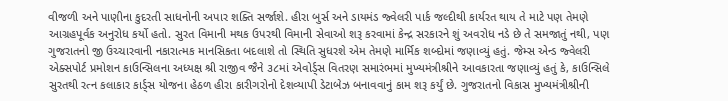વીજળી અને પાણીના કુદરતી સાધનોની અપાર શક્તિ સર્જાશે. હીરા બુર્સ અને ડાયમંડ જ્વેલરી પાર્ક જલ્દીથી કાર્યરત થાય તે માટે પણ તેમણે આગ્રહપૂર્વક અનુરોધ કર્યો હતો. સુરત વિમાની મથક ઉપરથી વિમાની સેવાઓ શરૂ કરવામાં કેન્દ્ર સરકારને શું અવરોધ નડે છે તે સમજાતું નથી, પણ ગુજરાતનો જી ઉચ્ચારવાની નકારાત્મક માનસિકતા બદલાશે તો સ્થિતિ સુધરશે એમ તેમણે માર્મિક શબ્દોમાં જણાવ્યું હતું. જેમ્સ એન્ડ જ્વેલરી એક્સપોર્ટ પ્રમોશન કાઉન્સિલના અધ્યક્ષ શ્રી રાજીવ જૈને ૩૮માં એવોર્ડ્‍સ વિતરણ સમારંભમાં મુખ્યમંત્રીશ્રીને આવકારતા જણાવ્યું હતું કે, કાઉન્સિલે સુરતથી રત્ન કલાકાર કાર્ડ્‍સ યોજના હેઠળ હીરા કારીગરોનો દેશવ્યાપી ડેટાબેઝ બનાવવાનું કામ શરૂ કર્યું છે. ગુજરાતનો વિકાસ મુખ્યમંત્રીશ્રીની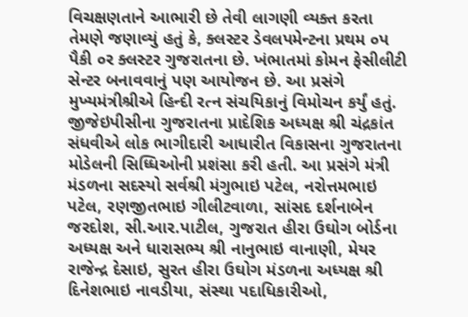વિચક્ષણતાને આભારી છે તેવી લાગણી વ્યક્ત કરતા તેમણે જણાવ્યું હતું કે, ક્લસ્ટર ડેવલપમેન્ટના પ્રથમ ૦પ પૈકી ૦ર ક્લસ્ટર ગુજરાતના છે. ખંભાતમાં કોમન ફેસીલીટી સેન્ટર બનાવવાનું પણ આયોજન છે. આ પ્રસંગે મુખ્યમંત્રીશ્રીએ હિન્દી રત્ન સંચયિકાનું વિમોચન કર્યું હતું. જીજેઇપીસીના ગુજરાતના પ્રાદેશિક અધ્યક્ષ શ્રી ચંદ્રકાંત સંધવીએ લોક ભાગીદારી આધારીત વિકાસના ગુજરાતના મોડેલની સિધ્ધિઓની પ્રશંસા કરી હતી. આ પ્રસંગે મંત્રી મંડળના સદસ્યો સર્વશ્રી મંગુભાઇ પટેલ, નરોત્તમભાઇ પટેલ, રણજીતભાઇ ગીલીટવાળા, સાંસદ દર્શનાબેન જરદોશ, સી.આર.પાટીલ, ગુજરાત હીરા ઉઘોગ બોર્ડના અધ્યક્ષ અને ધારાસભ્ય શ્રી નાનુભાઇ વાનાણી, મેયર રાજેન્દ્ર દેસાઇ, સુરત હીરા ઉઘોગ મંડળના અધ્યક્ષ શ્રી દિનેશભાઇ નાવડીયા, સંસ્થા પદાધિકારીઓ,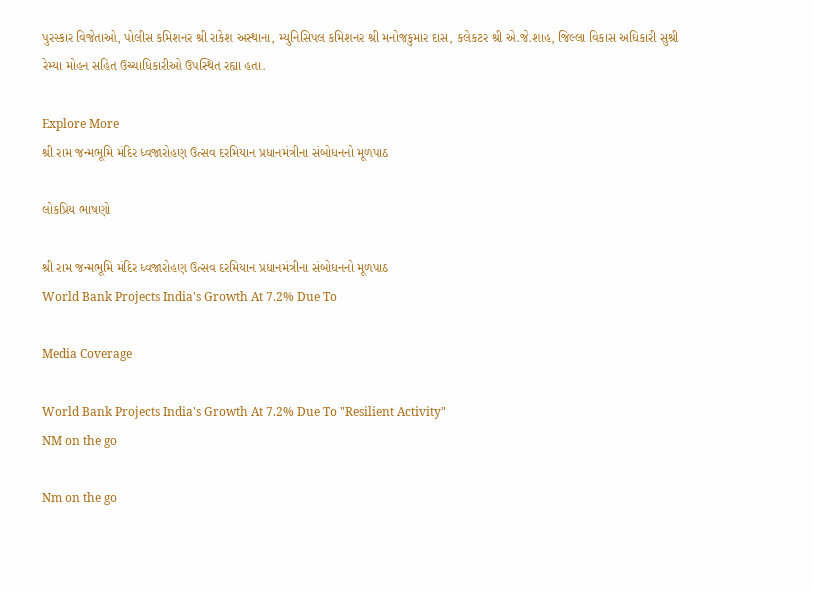પુરસ્કાર વિજેતાઓ, પોલીસ કમિશનર શ્રી રાકેશ અસ્થાના, મ્યુનિસિપલ કમિશનર શ્રી મનોજકુમાર દાસ, કલેકટર શ્રી એ.જે.શાહ, જિલ્લા વિકાસ અધિકારી સુશ્રી રેમ્યા મોહન સહિત ઉચ્ચાધિકારીઓ ઉપસ્થિત રહ્યા હતા.

Explore More
શ્રી રામ જન્મભૂમિ મંદિર ધ્વજારોહણ ઉત્સવ દરમિયાન પ્રધાનમંત્રીના સંબોધનનો મૂળપાઠ

લોકપ્રિય ભાષણો

શ્રી રામ જન્મભૂમિ મંદિર ધ્વજારોહણ ઉત્સવ દરમિયાન પ્રધાનમંત્રીના સંબોધનનો મૂળપાઠ
World Bank Projects India's Growth At 7.2% Due To

Media Coverage

World Bank Projects India's Growth At 7.2% Due To "Resilient Activity"
NM on the go

Nm on the go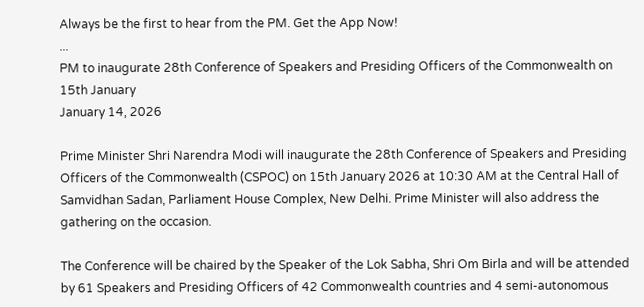Always be the first to hear from the PM. Get the App Now!
...
PM to inaugurate 28th Conference of Speakers and Presiding Officers of the Commonwealth on 15th January
January 14, 2026

Prime Minister Shri Narendra Modi will inaugurate the 28th Conference of Speakers and Presiding Officers of the Commonwealth (CSPOC) on 15th January 2026 at 10:30 AM at the Central Hall of Samvidhan Sadan, Parliament House Complex, New Delhi. Prime Minister will also address the gathering on the occasion.

The Conference will be chaired by the Speaker of the Lok Sabha, Shri Om Birla and will be attended by 61 Speakers and Presiding Officers of 42 Commonwealth countries and 4 semi-autonomous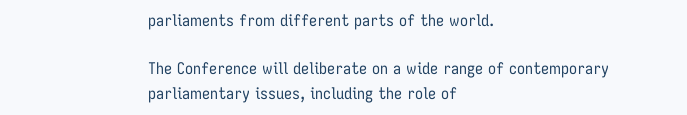parliaments from different parts of the world.

The Conference will deliberate on a wide range of contemporary parliamentary issues, including the role of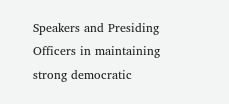Speakers and Presiding Officers in maintaining strong democratic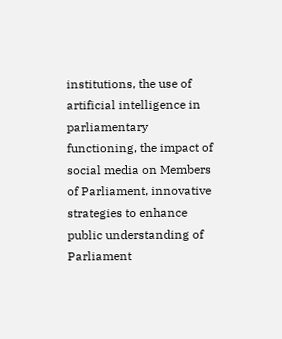institutions, the use of artificial intelligence in parliamentary functioning, the impact of social media on Members of Parliament, innovative strategies to enhance public understanding of Parliament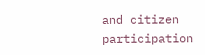and citizen participation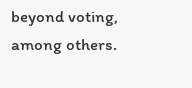beyond voting, among others.